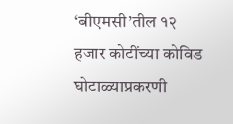‘बीएमसी’तील १२ हजार कोटींच्या कोविड घोटाळ्याप्रकरणी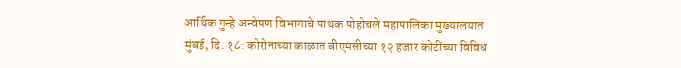आर्थिक गुन्हे अन्वेषण विभागाचे पाथक पोहोचले महापालिका मुख्यालयात
मुंबई, दि. १८: कोरोनाच्या काळात बीएमसीच्या १२ हजार कोटींच्या विविध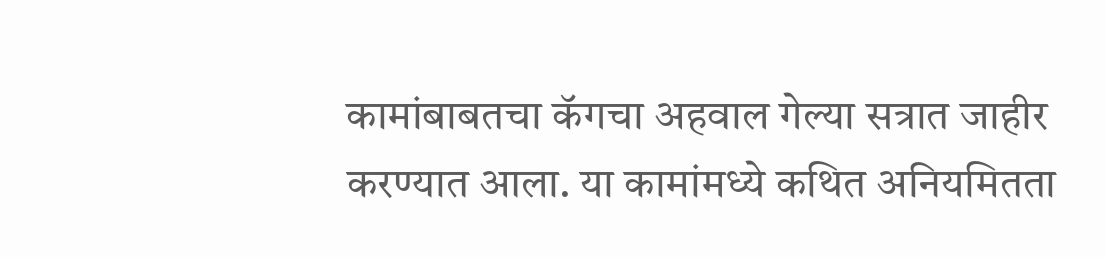कामांबाबतचा कॅगचा अहवाल गेल्या सत्रात जाहीर करण्यात आला. या कामांमध्ये कथित अनियमितता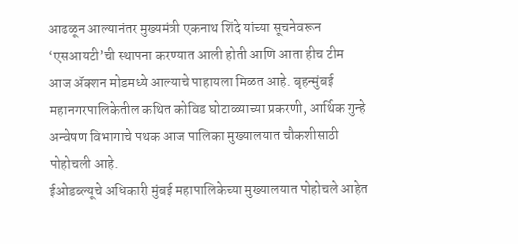आढळून आल्यानंतर मुख्यमंत्री एकनाथ शिंदे यांच्या सूचनेवरून ‘एसआयटी’ची स्थापना करण्यात आली होती आणि आता हीच टीम आज ॲक्शन मोडमध्ये आल्याचे पाहायला मिळत आहे. बृहन्मुंबई महानगरपालिकेतील कथित कोविड घोटाळ्याच्या प्रकरणी, आर्थिक गुन्हे अन्वेषण विभागाचे पथक आज पालिका मुख्यालयात चौकशीसाठी पोहोचली आहे.
ईओडब्ल्यूचे अधिकारी मुंबई महापालिकेच्या मुख्यालयात पोहोचले आहेत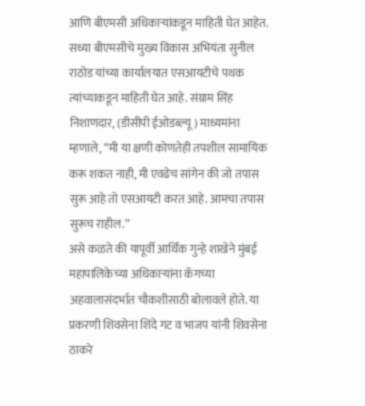आणि बीएमसी अधिकाऱ्यांकडून माहिती घेत आहेत. सध्या बीएमसीचे मुख्य विकास अभियंता सुनील राठोड यांच्या कार्यालयात एसआयटीचे पथक त्यांच्याकडून माहिती घेत आहे. संग्राम सिंह निशाणदार, (डीसीपी ईओडब्ल्यू) माध्यमांना म्हणाले, “मी या क्षणी कोणतेही तपशील सामायिक करू शकत नाही, मी एवढेच सांगेन की जो तपास सुरू आहे तो एसआयटी करत आहे. आमचा तपास सुरूच राहील.”
असे कळते की यापूर्वी आर्थिक गुन्हे शाखेने मुंबई महापालिकेच्या अधिकाऱ्यांना कॅगच्या अहवालासंदर्भात चौकशीसाठी बोलावले होते. या प्रकरणी शिवसेना शिंदे गट व भाजप यांनी शिवसेना ठाकरे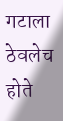गटाला ठेवलेच होते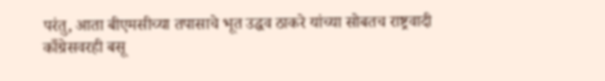परंतु, आता बीएमसीच्या तपासाचे भूत उद्धव ठाकरे यांच्या सोबतच राष्ट्रवादी काँग्रेसवरही बसू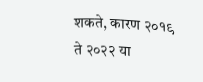शकते, कारण २०१९ ते २०२२ या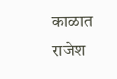काळात राजेश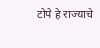टोपे हे राज्याचे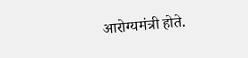आरोग्यमंत्री होते.